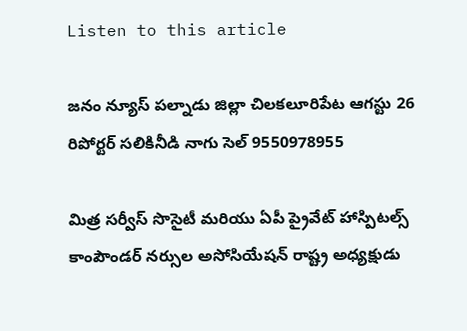Listen to this article

జనం న్యూస్ పల్నాడు జిల్లా చిలకలూరిపేట ఆగస్టు 26 రిపోర్టర్ సలికినీడి నాగు సెల్ 9550978955

మిత్ర సర్వీస్ సొసైటీ మరియు ఏపీ ప్రైవేట్ హాస్పిటల్స్ కాంపౌండర్ నర్సుల అసోసియేషన్ రాష్ట్ర అధ్యక్షుడు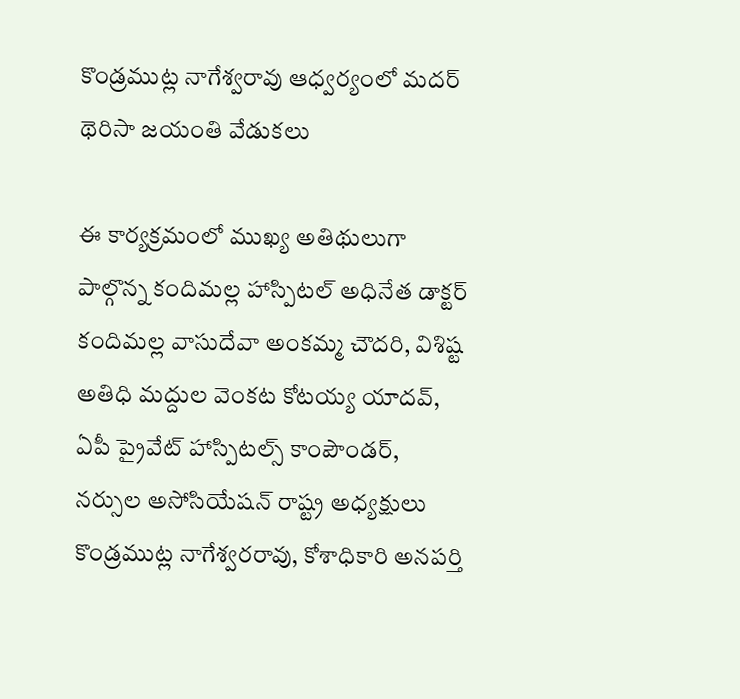కొండ్రముట్ల నాగేశ్వరావు ఆధ్వర్యంలో మదర్ థెరిసా జయంతి వేడుకలు

ఈ కార్యక్రమంలో ముఖ్య అతిథులుగా పాల్గొన్న కందిమల్ల హాస్పిటల్ అధినేత డాక్టర్ కందిమల్ల వాసుదేవా అంకమ్మ చౌదరి, విశిష్ట అతిధి మద్దుల వెంకట కోటయ్య యాదవ్, ఏపీ ప్రైవేట్ హాస్పిటల్స్ కాంపౌండర్, నర్సుల అసోసియేషన్ రాష్ట్ర అధ్యక్షులు కొండ్రముట్ల నాగేశ్వరరావు, కోశాధికారి అనపర్తి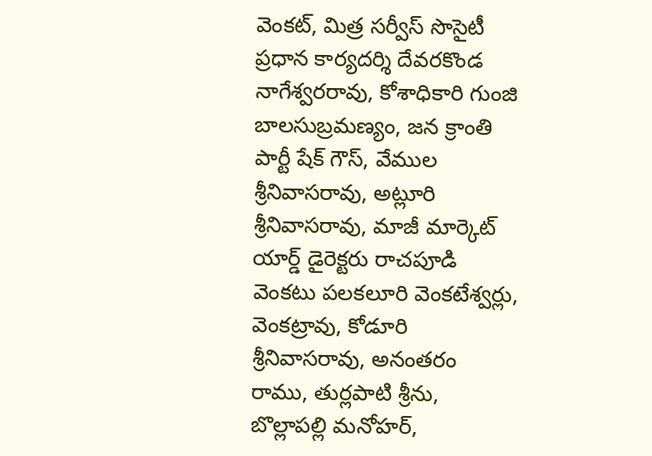వెంకట్, మిత్ర సర్వీస్ సొసైటీ ప్రధాన కార్యదర్శి దేవరకొండ నాగేశ్వరరావు, కోశాధికారి గుంజి బాలసుబ్రమణ్యం, జన క్రాంతి పార్టీ షేక్ గౌస్, వేముల శ్రీనివాసరావు, అట్లూరి శ్రీనివాసరావు, మాజీ మార్కెట్ యార్డ్ డైరెక్టరు రాచపూడి వెంకటు పలకలూరి వెంకటేశ్వర్లు, వెంకట్రావు, కోడూరి శ్రీనివాసరావు, అనంతరం రాము, తుర్లపాటి శ్రీను, బొల్లాపల్లి మనోహర్,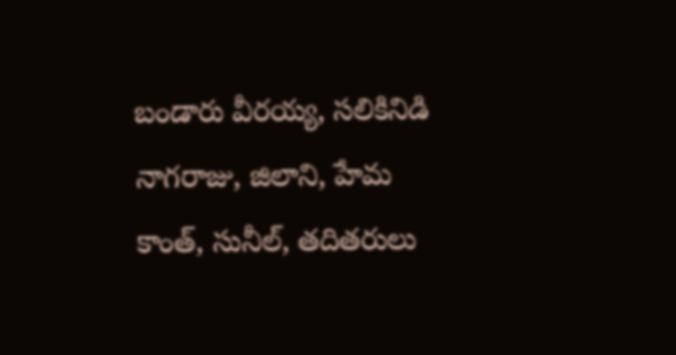బండారు వీరయ్య, సలికినిడి నాగరాజు, జిలాని, హేమ కాంత్, సునీల్, తదితరులు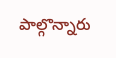పాల్గొన్నారు